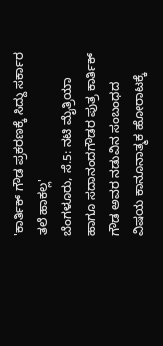'ಕಾರ್ತಿಕ್ ಗೌಡ ಪ್ರಕರಣಕ್ಕೆ ಸಿದ್ದು ಸರ್ಕಾರ ತಲೆ ಹಾಕಲ್ಲ'
ಬೆಂಗಳೂರು, ಸೆ.5: ನಟಿ ಮೈತ್ರಿಯಾ ಹಾಗೂ ಸದಾನಂದಗೌಡರ ಪುತ್ರ ಕಾರ್ತಿಕ್ ಗೌಡ ಅವರ ನಡುವಿನ ಸಂಬಂಧದ ವಿಷಯ ಕಾನೂನಾತ್ಮಕ ಹೋರಾಟಕ್ಕೆ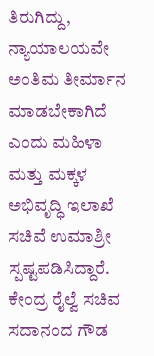ತಿರುಗಿದ್ದು, ನ್ಯಾಯಾಲಯವೇ ಅಂತಿಮ ತೀರ್ಮಾನ ಮಾಡಬೇಕಾಗಿದೆ ಎಂದು ಮಹಿಳಾ ಮತ್ತು ಮಕ್ಕಳ ಅಭಿವೃದ್ಧಿ ಇಲಾಖೆ ಸಚಿವೆ ಉಮಾಶ್ರೀ ಸ್ಪಷ್ಟಪಡಿಸಿದ್ದಾರೆ.
ಕೇಂದ್ರ ರೈಲ್ವೆ ಸಚಿವ ಸದಾನಂದ ಗೌಡ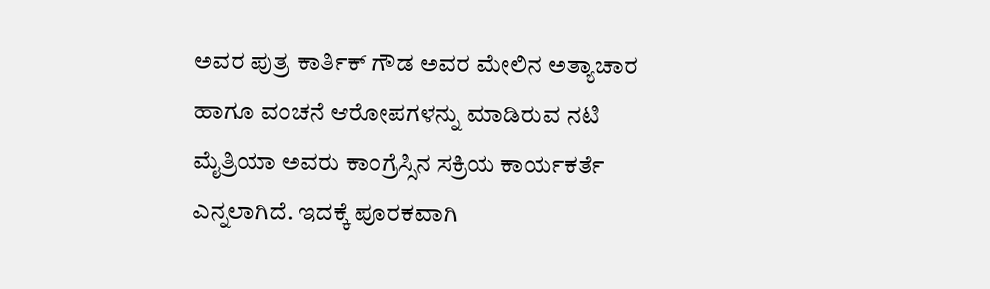ಅವರ ಪುತ್ರ ಕಾರ್ತಿಕ್ ಗೌಡ ಅವರ ಮೇಲಿನ ಅತ್ಯಾಚಾರ ಹಾಗೂ ವಂಚನೆ ಆರೋಪಗಳನ್ನು ಮಾಡಿರುವ ನಟಿ ಮೈತ್ರಿಯಾ ಅವರು ಕಾಂಗ್ರೆಸ್ಸಿನ ಸಕ್ರಿಯ ಕಾರ್ಯಕರ್ತೆ ಎನ್ನಲಾಗಿದೆ. ಇದಕ್ಕೆ ಪೂರಕವಾಗಿ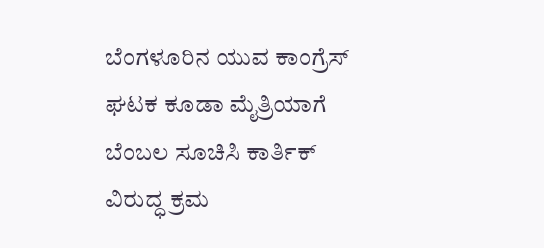ಬೆಂಗಳೂರಿನ ಯುವ ಕಾಂಗ್ರೆಸ್ ಘಟಕ ಕೂಡಾ ಮೈತ್ರಿಯಾಗೆ ಬೆಂಬಲ ಸೂಚಿಸಿ ಕಾರ್ತಿಕ್ ವಿರುದ್ಧ ಕ್ರಮ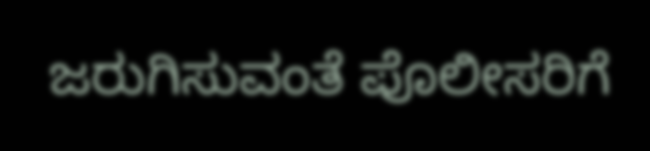ಜರುಗಿಸುವಂತೆ ಪೊಲೀಸರಿಗೆ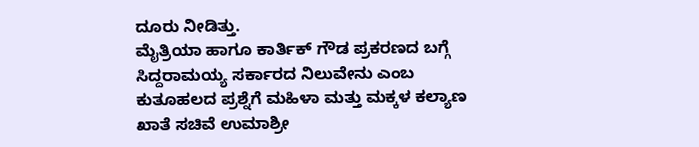ದೂರು ನೀಡಿತ್ತು.
ಮೈತ್ರಿಯಾ ಹಾಗೂ ಕಾರ್ತಿಕ್ ಗೌಡ ಪ್ರಕರಣದ ಬಗ್ಗೆ ಸಿದ್ದರಾಮಯ್ಯ ಸರ್ಕಾರದ ನಿಲುವೇನು ಎಂಬ ಕುತೂಹಲದ ಪ್ರಶ್ನೆಗೆ ಮಹಿಳಾ ಮತ್ತು ಮಕ್ಕಳ ಕಲ್ಯಾಣ ಖಾತೆ ಸಚಿವೆ ಉಮಾಶ್ರೀ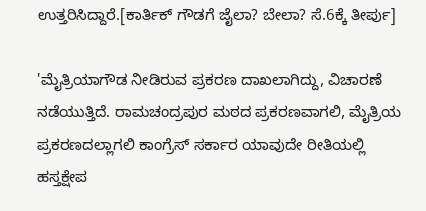ಉತ್ತರಿಸಿದ್ದಾರೆ.[ಕಾರ್ತಿಕ್ ಗೌಡಗೆ ಜೈಲಾ? ಬೇಲಾ? ಸೆ.6ಕ್ಕೆ ತೀರ್ಪು]

'ಮೈತ್ರಿಯಾಗೌಡ ನೀಡಿರುವ ಪ್ರಕರಣ ದಾಖಲಾಗಿದ್ದು, ವಿಚಾರಣೆ ನಡೆಯುತ್ತಿದೆ. ರಾಮಚಂದ್ರಪುರ ಮಠದ ಪ್ರಕರಣವಾಗಲಿ, ಮೈತ್ರಿಯ ಪ್ರಕರಣದಲ್ಲಾಗಲಿ ಕಾಂಗ್ರೆಸ್ ಸರ್ಕಾರ ಯಾವುದೇ ರೀತಿಯಲ್ಲಿ ಹಸ್ತಕ್ಷೇಪ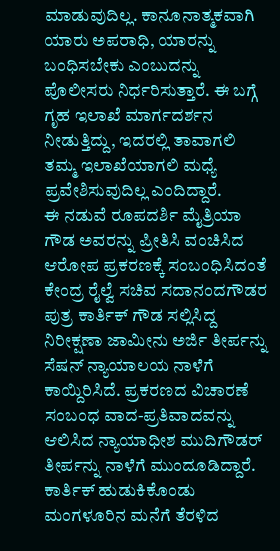ಮಾಡುವುದಿಲ್ಲ. ಕಾನೂನಾತ್ಮಕವಾಗಿ ಯಾರು ಅಪರಾಧಿ, ಯಾರನ್ನು ಬಂಧಿಸಬೇಕು ಎಂಬುದನ್ನು ಪೊಲೀಸರು ನಿರ್ಧರಿಸುತ್ತಾರೆ. ಈ ಬಗ್ಗೆ ಗೃಹ ಇಲಾಖೆ ಮಾರ್ಗದರ್ಶನ ನೀಡುತ್ತಿದ್ದು, ಇದರಲ್ಲಿ ತಾವಾಗಲಿ ತಮ್ಮ ಇಲಾಖೆಯಾಗಲಿ ಮಧ್ಯೆ ಪ್ರವೇಶಿಸುವುದಿಲ್ಲ ಎಂದಿದ್ದಾರೆ.
ಈ ನಡುವೆ ರೂಪದರ್ಶಿ ಮೈತ್ರಿಯಾ ಗೌಡ ಅವರನ್ನು ಪ್ರೀತಿಸಿ ವಂಚಿಸಿದ ಆರೋಪ ಪ್ರಕರಣಕ್ಕೆ ಸಂಬಂಧಿಸಿದಂತೆ ಕೇಂದ್ರ ರೈಲ್ವೆ ಸಚಿವ ಸದಾನಂದಗೌಡರ ಪುತ್ರ ಕಾರ್ತಿಕ್ ಗೌಡ ಸಲ್ಲಿಸಿದ್ದ ನಿರೀಕ್ಷಣಾ ಜಾಮೀನು ಅರ್ಜಿ ತೀರ್ಪನ್ನು ಸೆಷನ್ ನ್ಯಾಯಾಲಯ ನಾಳೆಗೆ ಕಾಯ್ದಿರಿಸಿದೆ. ಪ್ರಕರಣದ ವಿಚಾರಣೆ ಸಂಬಂಧ ವಾದ-ಪ್ರತಿವಾದವನ್ನು ಆಲಿಸಿದ ನ್ಯಾಯಾಧೀಶ ಮುದಿಗೌಡರ್ ತೀರ್ಪನ್ನು ನಾಳೆಗೆ ಮುಂದೂಡಿದ್ದಾರೆ. ಕಾರ್ತಿಕ್ ಹುಡುಕಿಕೊಂಡು ಮಂಗಳೂರಿನ ಮನೆಗೆ ತೆರಳಿದ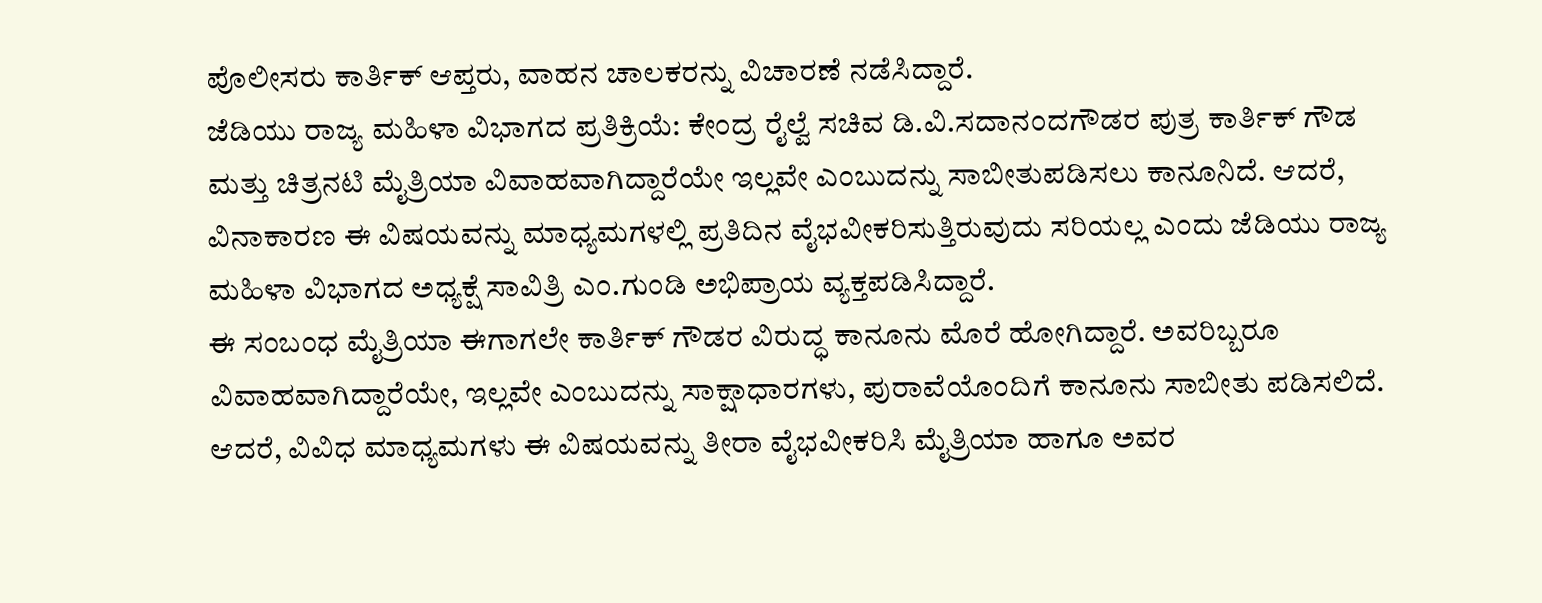ಪೊಲೀಸರು ಕಾರ್ತಿಕ್ ಆಪ್ತರು, ವಾಹನ ಚಾಲಕರನ್ನು ವಿಚಾರಣೆ ನಡೆಸಿದ್ದಾರೆ.
ಜೆಡಿಯು ರಾಜ್ಯ ಮಹಿಳಾ ವಿಭಾಗದ ಪ್ರತಿಕ್ರಿಯೆ: ಕೇಂದ್ರ ರೈಲ್ವೆ ಸಚಿವ ಡಿ.ವಿ.ಸದಾನಂದಗೌಡರ ಪುತ್ರ ಕಾರ್ತಿಕ್ ಗೌಡ ಮತ್ತು ಚಿತ್ರನಟಿ ಮೈತ್ರಿಯಾ ವಿವಾಹವಾಗಿದ್ದಾರೆಯೇ ಇಲ್ಲವೇ ಎಂಬುದನ್ನು ಸಾಬೀತುಪಡಿಸಲು ಕಾನೂನಿದೆ. ಆದರೆ, ವಿನಾಕಾರಣ ಈ ವಿಷಯವನ್ನು ಮಾಧ್ಯಮಗಳಲ್ಲಿ ಪ್ರತಿದಿನ ವೈಭವೀಕರಿಸುತ್ತಿರುವುದು ಸರಿಯಲ್ಲ ಎಂದು ಜೆಡಿಯು ರಾಜ್ಯ ಮಹಿಳಾ ವಿಭಾಗದ ಅಧ್ಯಕ್ಷೆ ಸಾವಿತ್ರಿ ಎಂ.ಗುಂಡಿ ಅಭಿಪ್ರಾಯ ವ್ಯಕ್ತಪಡಿಸಿದ್ದಾರೆ.
ಈ ಸಂಬಂಧ ಮೈತ್ರಿಯಾ ಈಗಾಗಲೇ ಕಾರ್ತಿಕ್ ಗೌಡರ ವಿರುದ್ಧ ಕಾನೂನು ಮೊರೆ ಹೋಗಿದ್ದಾರೆ. ಅವರಿಬ್ಬರೂ ವಿವಾಹವಾಗಿದ್ದಾರೆಯೇ, ಇಲ್ಲವೇ ಎಂಬುದನ್ನು ಸಾಕ್ಷಾಧಾರಗಳು, ಪುರಾವೆಯೊಂದಿಗೆ ಕಾನೂನು ಸಾಬೀತು ಪಡಿಸಲಿದೆ. ಆದರೆ, ವಿವಿಧ ಮಾಧ್ಯಮಗಳು ಈ ವಿಷಯವನ್ನು ತೀರಾ ವೈಭವೀಕರಿಸಿ ಮೈತ್ರಿಯಾ ಹಾಗೂ ಅವರ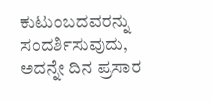ಕುಟುಂಬದವರನ್ನು ಸಂದರ್ಶಿಸುವುದು, ಅದನ್ನೇ ದಿನ ಪ್ರಸಾರ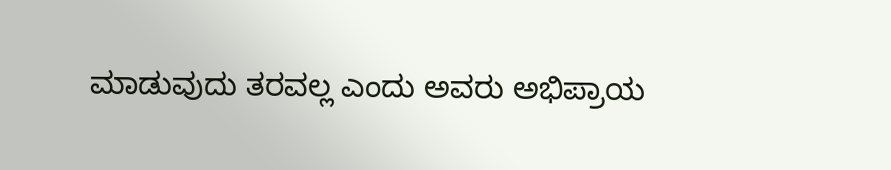ಮಾಡುವುದು ತರವಲ್ಲ ಎಂದು ಅವರು ಅಭಿಪ್ರಾಯ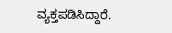ವ್ಯಕ್ತಪಡಿಸಿದ್ದಾರೆ.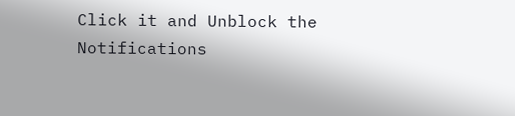Click it and Unblock the Notifications